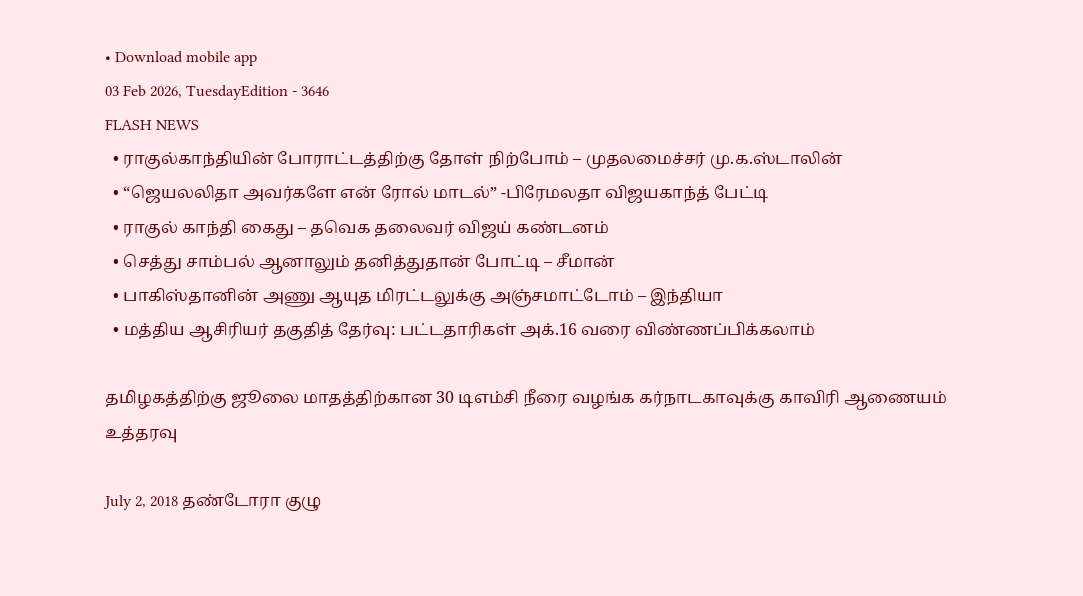• Download mobile app
03 Feb 2026, TuesdayEdition - 3646
FLASH NEWS
  • ராகுல்காந்தியின் போராட்டத்திற்கு தோள் நிற்போம் – முதலமைச்சர் மு.க.ஸ்டாலின்
  • “ஜெயலலிதா அவர்களே என் ரோல் மாடல்” -பிரேமலதா விஜயகாந்த் பேட்டி
  • ராகுல் காந்தி கைது – தவெக தலைவர் விஜய் கண்டனம்
  • செத்து சாம்பல் ஆனாலும் தனித்துதான் போட்டி – சீமான்
  • பாகிஸ்தானின் அணு ஆயுத மிரட்டலுக்கு அஞ்சமாட்டோம் – இந்தியா
  • மத்திய ஆசிரியர் தகுதித் தேர்வு: பட்டதாரிகள் அக்.16 வரை விண்ணப்பிக்கலாம்

தமிழகத்திற்கு ஜூலை மாதத்திற்கான 30 டிஎம்சி நீரை வழங்க கர்நாடகாவுக்கு காவிரி ஆணையம் உத்தரவு

July 2, 2018 தண்டோரா குழு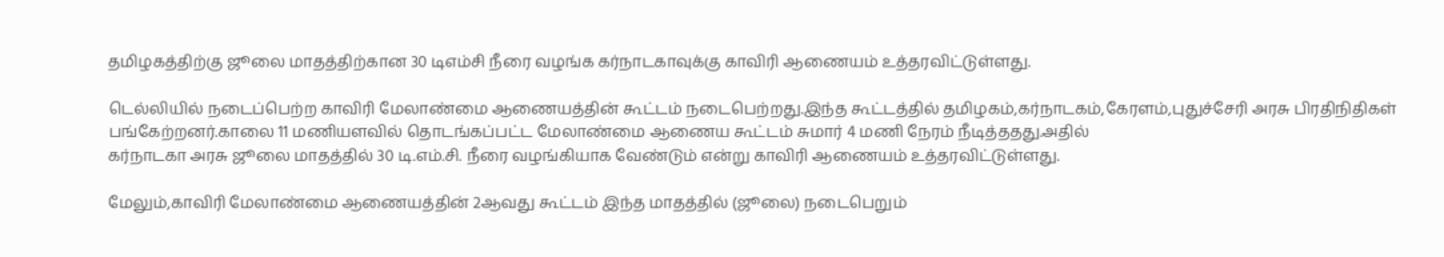தமிழகத்திற்கு ஜூலை மாதத்திற்கான 30 டிஎம்சி நீரை வழங்க கர்நாடகாவுக்கு காவிரி ஆணையம் உத்தரவிட்டுள்ளது.

டெல்லியில் நடைப்பெற்ற காவிரி மேலாண்மை ஆணையத்தின் கூட்டம் நடைபெற்றது.இந்த கூட்டத்தில் தமிழகம்,கர்நாடகம்,கேரளம்,புதுச்சேரி அரசு பிரதிநிதிகள் பங்கேற்றனர்.காலை 11 மணியளவில் தொடங்கப்பட்ட மேலாண்மை ஆணைய கூட்டம் சுமார் 4 மணி நேரம் நீடித்ததது.அதில்
கர்நாடகா அரசு ஜூலை மாதத்தில் 30 டி.எம்.சி. நீரை வழங்கியாக வேண்டும் என்று காவிரி ஆணையம் உத்தரவிட்டுள்ளது.

மேலும்,காவிரி மேலாண்மை ஆணையத்தின் 2ஆவது கூட்டம் இந்த மாதத்தில் (ஜூலை) நடைபெறும்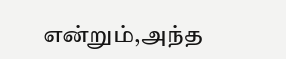என்றும்,அந்த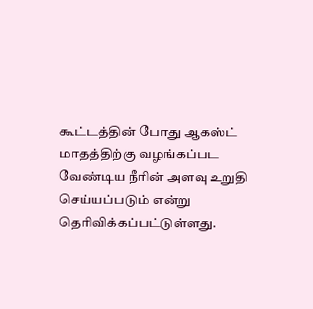கூட்டத்தின் போது ஆகஸ்ட் மாதத்திற்கு வழங்கப்பட வேண்டிய நீாின் அளவு உறுதி செய்யப்படும் என்று தொிவிக்கப்பட்டுள்ளது.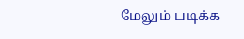மேலும் படிக்க